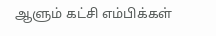ஆளும் கட்சி எம்பிக்கள்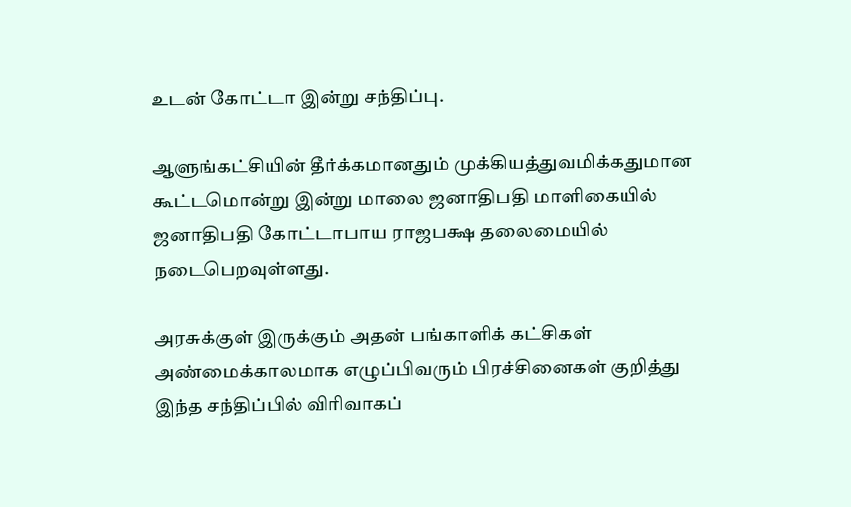உடன் கோட்டா இன்று சந்திப்பு.

ஆளுங்கட்சியின் தீர்க்கமானதும் முக்கியத்துவமிக்கதுமான கூட்டமொன்று இன்று மாலை ஜனாதிபதி மாளிகையில் ஜனாதிபதி கோட்டாபாய ராஜபக்ஷ தலைமையில் நடைபெறவுள்ளது.

அரசுக்குள் இருக்கும் அதன் பங்காளிக் கட்சிகள் அண்மைக்காலமாக எழுப்பிவரும் பிரச்சினைகள் குறித்து இந்த சந்திப்பில் விரிவாகப்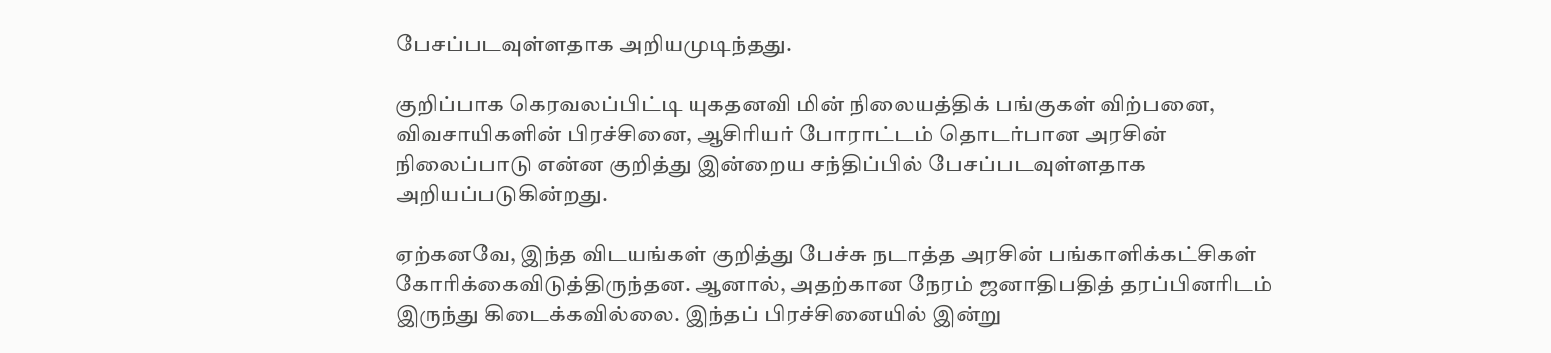பேசப்படவுள்ளதாக அறியமுடிந்தது.

குறிப்பாக கெரவலப்பிட்டி யுகதனவி மின் நிலையத்திக் பங்குகள் விற்பனை, விவசாயிகளின் பிரச்சினை, ஆசிரியர் போராட்டம் தொடர்பான அரசின் நிலைப்பாடு என்ன குறித்து இன்றைய சந்திப்பில் பேசப்படவுள்ளதாக அறியப்படுகின்றது.

ஏற்கனவே, இந்த விடயங்கள் குறித்து பேச்சு நடாத்த அரசின் பங்காளிக்கட்சிகள் கோரிக்கைவிடுத்திருந்தன. ஆனால், அதற்கான நேரம் ஜனாதிபதித் தரப்பினரிடம் இருந்து கிடைக்கவில்லை. இந்தப் பிரச்சினையில் இன்று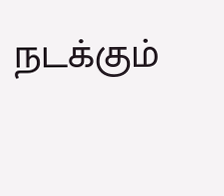நடக்கும்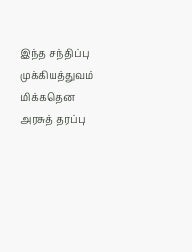இந்த சந்திப்பு முக்கியத்துவம் மிக்கதென அரசுத் தரப்பு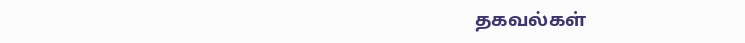தகவல்கள்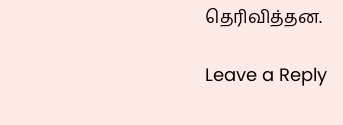தெரிவித்தன.

Leave a Reply